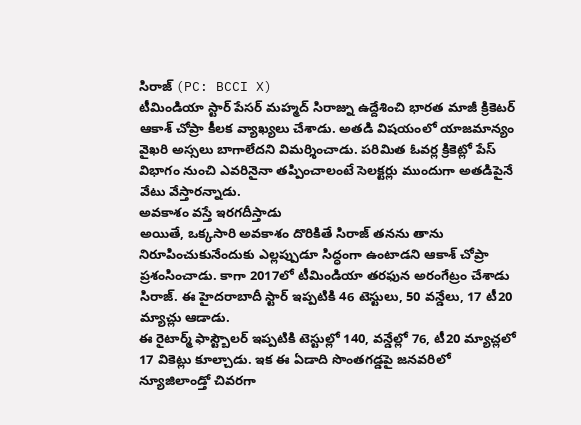సిరాజ్ (PC: BCCI X)
టీమిండియా స్టార్ పేసర్ మహ్మద్ సిరాజ్ను ఉద్దేశించి భారత మాజీ క్రికెటర్ ఆకాశ్ చోప్రా కీలక వ్యాఖ్యలు చేశాడు. అతడి విషయంలో యాజమాన్యం వైఖరి అస్సలు బాగాలేదని విమర్శించాడు. పరిమిత ఓవర్ల క్రికెట్లో పేస్ విభాగం నుంచి ఎవరినైనా తప్పించాలంటే సెలక్టర్లు ముందుగా అతడిపైనే వేటు వేస్తారన్నాడు.
అవకాశం వస్తే ఇరగదీస్తాడు
అయితే, ఒక్కసారి అవకాశం దొరికితే సిరాజ్ తనను తాను నిరూపించుకునేందుకు ఎల్లప్పుడూ సిద్ధంగా ఉంటాడని ఆకాశ్ చోప్రా ప్రశంసించాడు. కాగా 2017లో టీమిండియా తరఫున అరంగేట్రం చేశాడు సిరాజ్. ఈ హైదరాబాదీ స్టార్ ఇప్పటికి 46 టెస్టులు, 50 వన్డేలు, 17 టీ20 మ్యాచ్లు ఆడాడు.
ఈ రైటార్మ్ ఫాస్ట్బౌలర్ ఇప్పటికి టెస్టుల్లో 140, వన్డేల్లో 76, టీ20 మ్యాచ్లలో 17 వికెట్లు కూల్చాడు. ఇక ఈ ఏడాది సొంతగడ్డపై జనవరిలో న్యూజిలాండ్తో చివరగా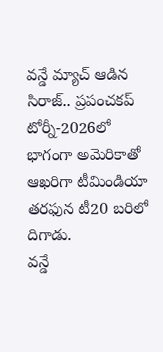వన్డే మ్యాచ్ ఆడిన సిరాజ్.. ప్రపంచకప్ టోర్నీ-2026లో భాగంగా అమెరికాతో ఆఖరిగా టీమిండియా తరఫున టీ20 బరిలో దిగాడు.
వన్డే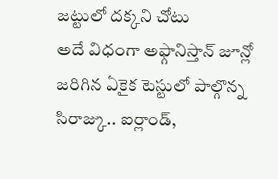జట్టులో దక్కని చోటు
అదే విధంగా అఫ్గానిస్తాన్ జూన్లో జరిగిన ఏకైక టెస్టులో పాల్గొన్న సిరాజ్కు.. ఐర్లాండ్,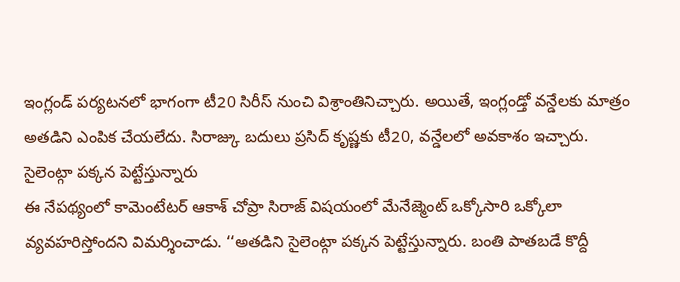ఇంగ్లండ్ పర్యటనలో భాగంగా టీ20 సిరీస్ నుంచి విశ్రాంతినిచ్చారు. అయితే, ఇంగ్లండ్తో వన్డేలకు మాత్రం అతడిని ఎంపిక చేయలేదు. సిరాజ్కు బదులు ప్రసిద్ కృష్ణకు టీ20, వన్డేలలో అవకాశం ఇచ్చారు.
సైలెంట్గా పక్కన పెట్టేస్తున్నారు
ఈ నేపథ్యంలో కామెంటేటర్ ఆకాశ్ చోప్రా సిరాజ్ విషయంలో మేనేజ్మెంట్ ఒక్కోసారి ఒక్కోలా వ్యవహరిస్తోందని విమర్శించాడు. ‘‘అతడిని సైలెంట్గా పక్కన పెట్టేస్తున్నారు. బంతి పాతబడే కొద్దీ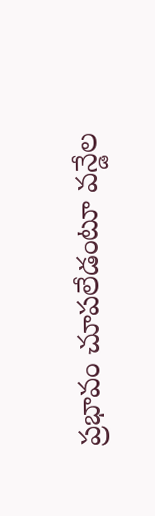ప్రభావం చూపలేడంటూ వన్డేల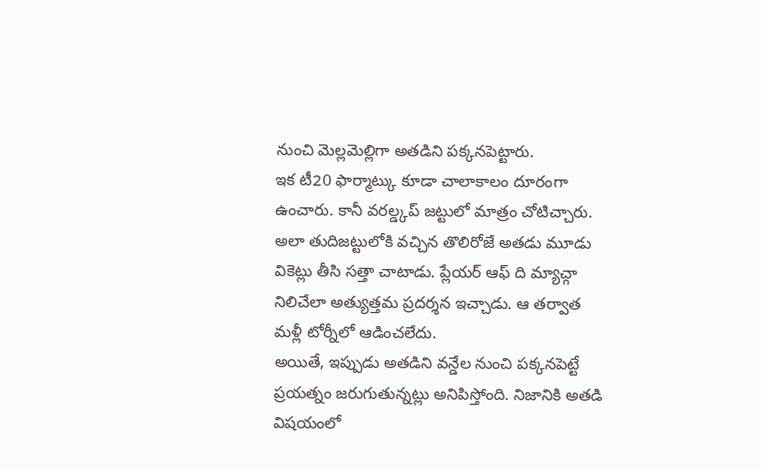నుంచి మెల్లమెల్లిగా అతడిని పక్కనపెట్టారు.
ఇక టీ20 ఫార్మాట్కు కూడా చాలాకాలం దూరంగా ఉంచారు. కానీ వరల్డ్కప్ జట్టులో మాత్రం చోటిచ్చారు. అలా తుదిజట్టులోకి వచ్చిన తొలిరోజే అతడు మూడు వికెట్లు తీసి సత్తా చాటాడు. ప్లేయర్ ఆఫ్ ది మ్యాచ్గా నిలిచేలా అత్యుత్తమ ప్రదర్శన ఇచ్చాడు. ఆ తర్వాత మళ్లీ టోర్నీలో ఆడించలేదు.
అయితే, ఇప్పుడు అతడిని వన్డేల నుంచి పక్కనపెట్టే ప్రయత్నం జరుగుతున్నట్లు అనిపిస్తోంది. నిజానికి అతడి విషయంలో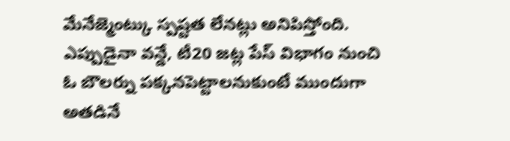మేనేజ్మెంట్కు స్పష్టత లేనట్లు అనిపిస్తోంది. ఎప్పుడైనా వన్డే, టీ20 జట్ల పేస్ విభాగం నుంచి ఓ బౌలర్ను పక్కనపెట్టాలనుకుంటే ముందుగా అతడినే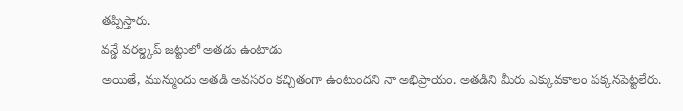తప్పిస్తారు.
వన్డే వరల్డ్కప్ జట్టులో అతడు ఉంటాడు
అయితే, మున్ముందు అతడి అవసరం కచ్చితంగా ఉంటుందని నా అభిప్రాయం. అతడిని మీరు ఎక్కువకాలం పక్కనపెట్టలేరు.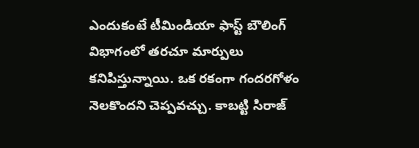ఎందుకంటే టీమిండియా ఫాస్ట్ బౌలింగ్ విభాగంలో తరచూ మార్పులు కనిపిస్తున్నాయి. ఒక రకంగా గందరగోళం నెలకొందని చెప్పవచ్చు. కాబట్టి సిరాజ్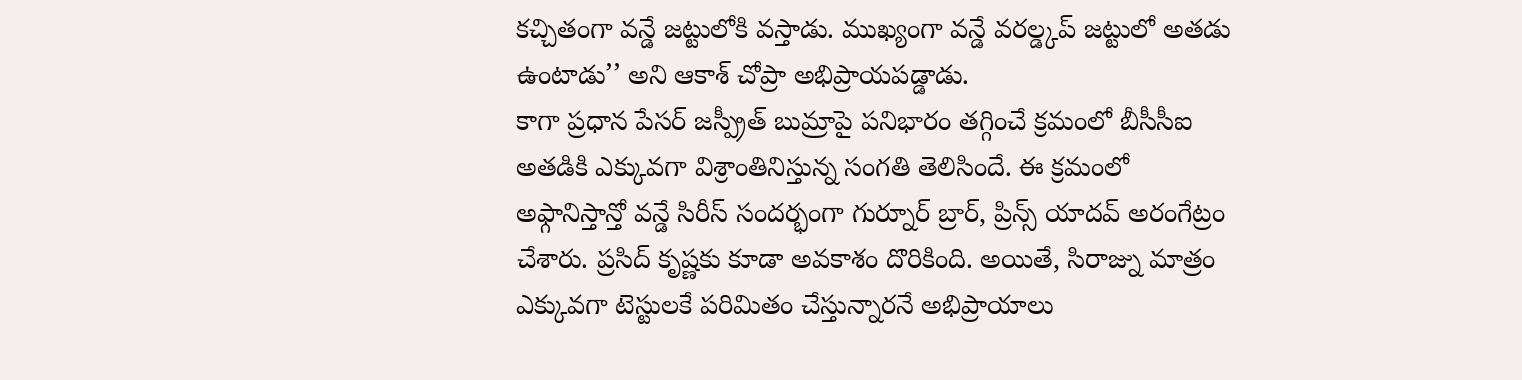కచ్చితంగా వన్డే జట్టులోకి వస్తాడు. ముఖ్యంగా వన్డే వరల్డ్కప్ జట్టులో అతడు ఉంటాడు’’ అని ఆకాశ్ చోప్రా అభిప్రాయపడ్డాడు.
కాగా ప్రధాన పేసర్ జస్ప్రీత్ బుమ్రాపై పనిభారం తగ్గించే క్రమంలో బీసీసీఐ అతడికి ఎక్కువగా విశ్రాంతినిస్తున్న సంగతి తెలిసిందే. ఈ క్రమంలో అఫ్గానిస్తాన్తో వన్డే సిరీస్ సందర్భంగా గుర్నూర్ బ్రార్, ప్రిన్స్ యాదవ్ అరంగేట్రం చేశారు. ప్రసిద్ కృష్ణకు కూడా అవకాశం దొరికింది. అయితే, సిరాజ్ను మాత్రం ఎక్కువగా టెస్టులకే పరిమితం చేస్తున్నారనే అభిప్రాయాలు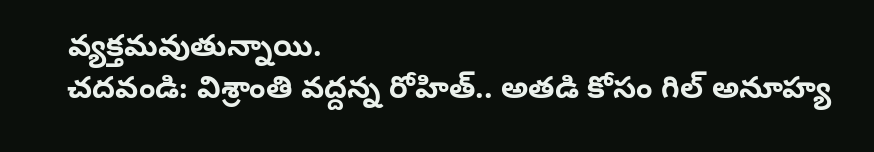వ్యక్తమవుతున్నాయి.
చదవండి: విశ్రాంతి వద్దన్న రోహిత్.. అతడి కోసం గిల్ అనూహ్య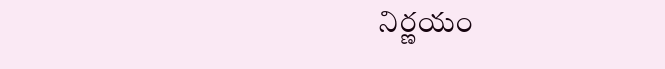నిర్ణయం